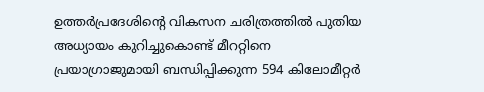ഉത്തർപ്രദേശിന്റെ വികസന ചരിത്രത്തിൽ പുതിയ അധ്യായം കുറിച്ചുകൊണ്ട് മീററ്റിനെ പ്രയാഗ്രാജുമായി ബന്ധിപ്പിക്കുന്ന 594 കിലോമീറ്റർ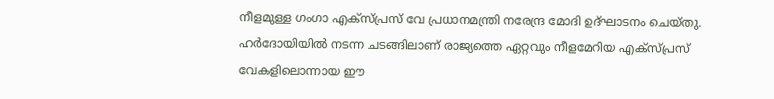നീളമുള്ള ഗംഗാ എക്സ്പ്രസ് വേ പ്രധാനമന്ത്രി നരേന്ദ്ര മോദി ഉദ്ഘാടനം ചെയ്തു. ഹർദോയിയിൽ നടന്ന ചടങ്ങിലാണ് രാജ്യത്തെ ഏറ്റവും നീളമേറിയ എക്സ്പ്രസ് വേകളിലൊന്നായ ഈ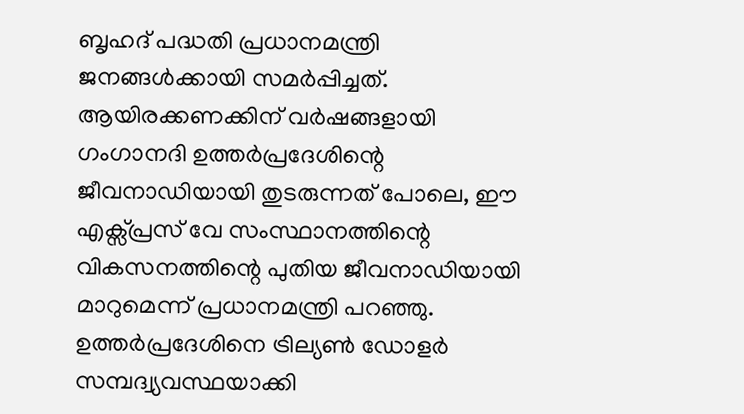ബൃഹദ് പദ്ധതി പ്രധാനമന്ത്രി ജനങ്ങൾക്കായി സമർപ്പിച്ചത്. ആയിരക്കണക്കിന് വർഷങ്ങളായി ഗംഗാനദി ഉത്തർപ്രദേശിന്റെ ജീവനാഡിയായി തുടരുന്നത് പോലെ, ഈ എക്സ്പ്രസ് വേ സംസ്ഥാനത്തിന്റെ വികസനത്തിന്റെ പുതിയ ജീവനാഡിയായി മാറുമെന്ന് പ്രധാനമന്ത്രി പറഞ്ഞു. ഉത്തർപ്രദേശിനെ ട്രില്യൺ ഡോളർ സമ്പദ്വ്യവസ്ഥയാക്കി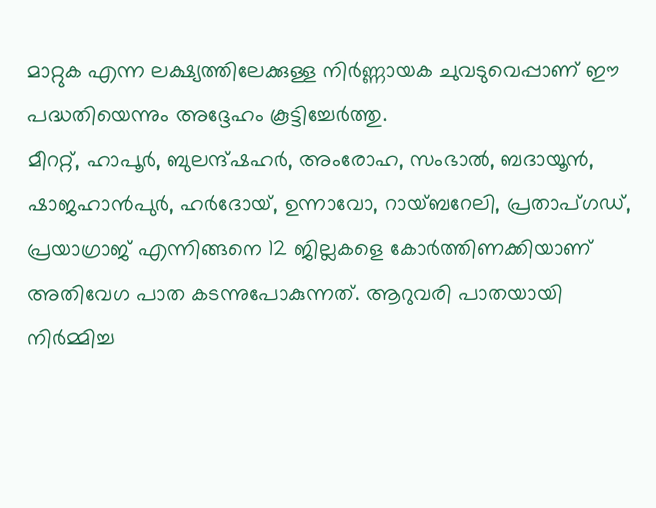മാറ്റുക എന്ന ലക്ഷ്യത്തിലേക്കുള്ള നിർണ്ണായക ചുവടുവെപ്പാണ് ഈ പദ്ധതിയെന്നും അദ്ദേഹം കൂട്ടിച്ചേർത്തു.
മീററ്റ്, ഹാപൂർ, ബുലന്ദ്ഷഹർ, അംരോഹ, സംഭാൽ, ബദായൂൻ, ഷാജഹാൻപുർ, ഹർദോയ്, ഉന്നാവോ, റായ്ബറേലി, പ്രതാപ്ഗഡ്, പ്രയാഗ്രാജ് എന്നിങ്ങനെ 12 ജില്ലകളെ കോർത്തിണക്കിയാണ് അതിവേഗ പാത കടന്നുപോകുന്നത്. ആറുവരി പാതയായി നിർമ്മിച്ച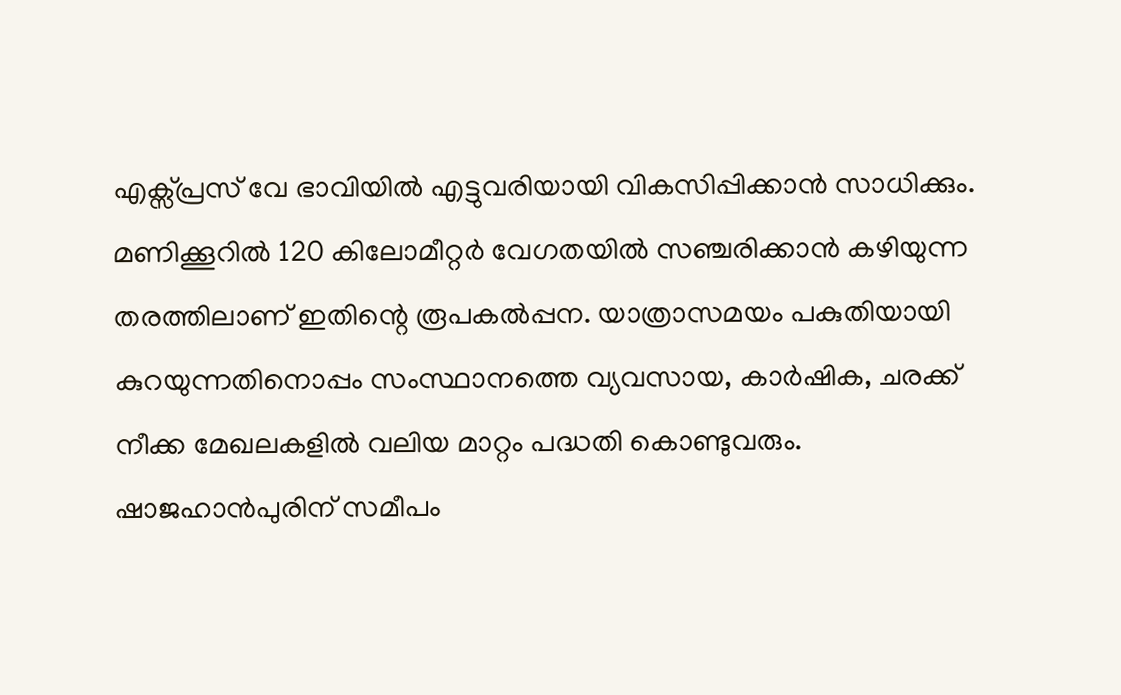എക്സ്പ്രസ് വേ ഭാവിയിൽ എട്ടുവരിയായി വികസിപ്പിക്കാൻ സാധിക്കും. മണിക്കൂറിൽ 120 കിലോമീറ്റർ വേഗതയിൽ സഞ്ചരിക്കാൻ കഴിയുന്ന തരത്തിലാണ് ഇതിന്റെ രൂപകൽപ്പന. യാത്രാസമയം പകുതിയായി കുറയുന്നതിനൊപ്പം സംസ്ഥാനത്തെ വ്യവസായ, കാർഷിക, ചരക്ക് നീക്ക മേഖലകളിൽ വലിയ മാറ്റം പദ്ധതി കൊണ്ടുവരും. ഷാജഹാൻപുരിന് സമീപം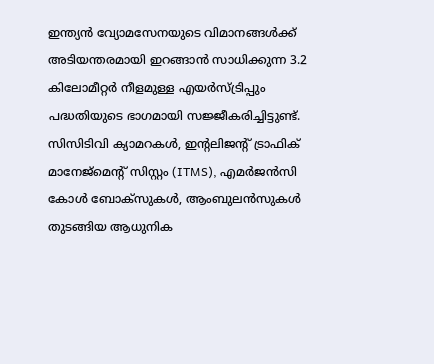ഇന്ത്യൻ വ്യോമസേനയുടെ വിമാനങ്ങൾക്ക് അടിയന്തരമായി ഇറങ്ങാൻ സാധിക്കുന്ന 3.2 കിലോമീറ്റർ നീളമുള്ള എയർസ്ട്രിപ്പും പദ്ധതിയുടെ ഭാഗമായി സജ്ജീകരിച്ചിട്ടുണ്ട്.
സിസിടിവി ക്യാമറകൾ, ഇന്റലിജന്റ് ട്രാഫിക് മാനേജ്മെന്റ് സിസ്റ്റം (ITMS), എമർജൻസി കോൾ ബോക്സുകൾ, ആംബുലൻസുകൾ തുടങ്ങിയ ആധുനിക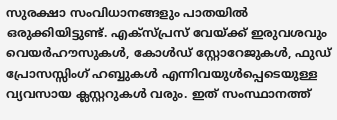സുരക്ഷാ സംവിധാനങ്ങളും പാതയിൽ ഒരുക്കിയിട്ടുണ്ട്. എക്സ്പ്രസ് വേയ്ക്ക് ഇരുവശവും വെയർഹൗസുകൾ, കോൾഡ് സ്റ്റോറേജുകൾ, ഫുഡ് പ്രോസസ്സിംഗ് ഹബ്ബുകൾ എന്നിവയുൾപ്പെടെയുള്ള വ്യവസായ ക്ലസ്റ്ററുകൾ വരും. ഇത് സംസ്ഥാനത്ത്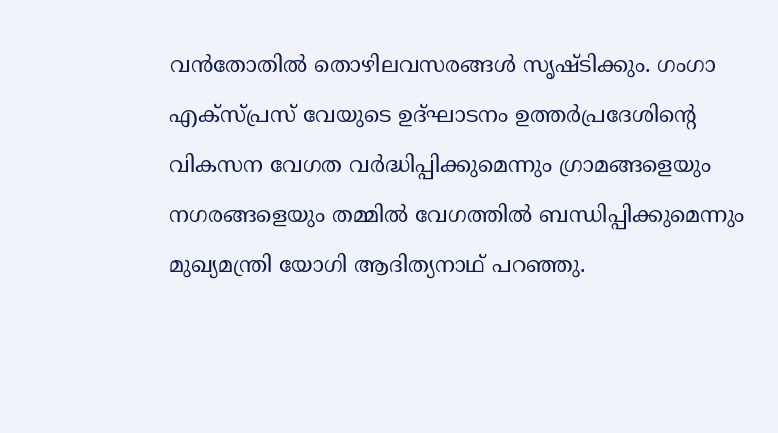വൻതോതിൽ തൊഴിലവസരങ്ങൾ സൃഷ്ടിക്കും. ഗംഗാ എക്സ്പ്രസ് വേയുടെ ഉദ്ഘാടനം ഉത്തർപ്രദേശിന്റെ വികസന വേഗത വർദ്ധിപ്പിക്കുമെന്നും ഗ്രാമങ്ങളെയും നഗരങ്ങളെയും തമ്മിൽ വേഗത്തിൽ ബന്ധിപ്പിക്കുമെന്നും മുഖ്യമന്ത്രി യോഗി ആദിത്യനാഥ് പറഞ്ഞു.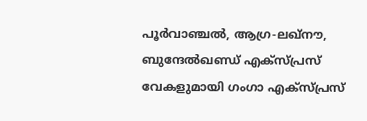പൂർവാഞ്ചൽ, ആഗ്ര-ലഖ്നൗ, ബുന്ദേൽഖണ്ഡ് എക്സ്പ്രസ് വേകളുമായി ഗംഗാ എക്സ്പ്രസ്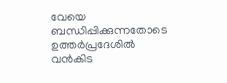വേയെ ബന്ധിപ്പിക്കുന്നതോടെ ഉത്തർപ്രദേശിൽ വൻകിട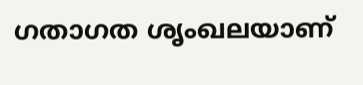ഗതാഗത ശൃംഖലയാണ്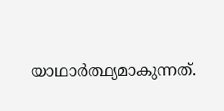യാഥാർത്ഥ്യമാകുന്നത്.